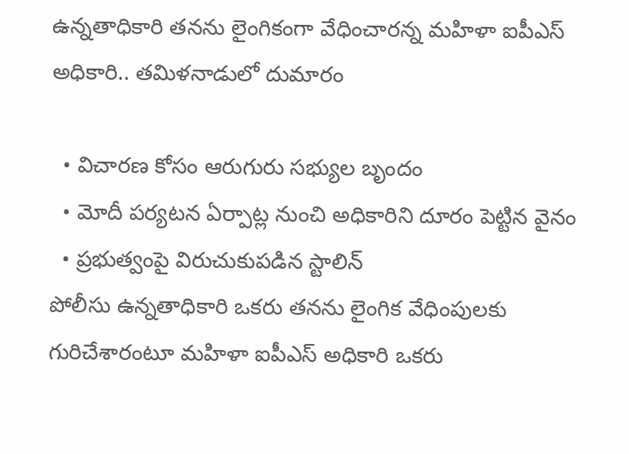ఉన్నతాధికారి తనను లైంగికంగా వేధించారన్న మహిళా ఐపీఎస్ అధికారి.. తమిళనాడులో దుమారం

  • విచారణ కోసం ఆరుగురు సభ్యుల బృందం
  • మోదీ పర్యటన ఏర్పాట్ల నుంచి అధికారిని దూరం పెట్టిన వైనం
  • ప్రభుత్వంపై విరుచుకుపడిన స్టాలిన్
పోలీసు ఉన్నతాధికారి ఒకరు తనను లైంగిక వేధింపులకు గురిచేశారంటూ మహిళా ఐపీఎస్ అధికారి ఒకరు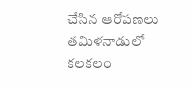చేసిన ఆరోపణలు తమిళనాడులో కలకలం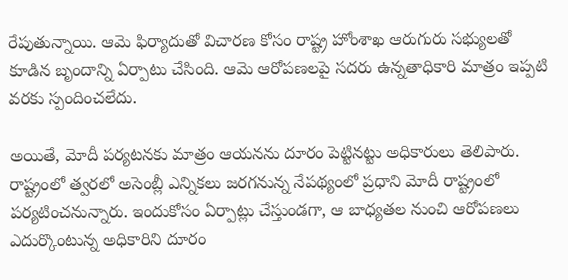రేపుతున్నాయి. ఆమె ఫిర్యాదుతో విచారణ కోసం రాష్ట్ర హోంశాఖ ఆరుగురు సభ్యులతో కూడిన బృందాన్ని ఏర్పాటు చేసింది. ఆమె ఆరోపణలపై సదరు ఉన్నతాధికారి మాత్రం ఇప్పటి వరకు స్పందించలేదు.

అయితే, మోదీ పర్యటనకు మాత్రం ఆయనను దూరం పెట్టినట్టు అధికారులు తెలిపారు. రాష్ట్రంలో త్వరలో అసెంబ్లీ ఎన్నికలు జరగనున్న నేపథ్యంలో ప్రధాని మోదీ రాష్ట్రంలో పర్యటించనున్నారు. ఇందుకోసం ఏర్పాట్లు చేస్తుండగా, ఆ బాధ్యతల నుంచి ఆరోపణలు ఎదుర్కొంటున్న అధికారిని దూరం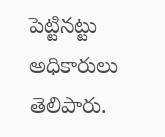పెట్టినట్టు అధికారులు తెలిపారు.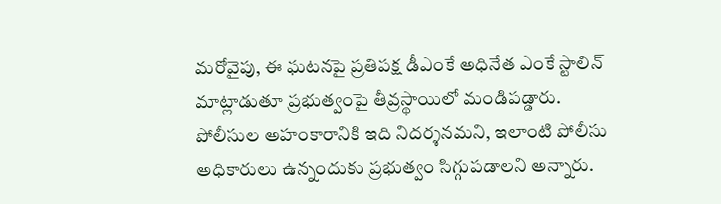మరోవైపు, ఈ ఘటనపై ప్రతిపక్ష డీఎంకే అధినేత ఎంకే స్టాలిన్ మాట్లాడుతూ ప్రభుత్వంపై తీవ్రస్థాయిలో మండిపడ్డారు. పోలీసుల అహంకారానికి ఇది నిదర్శనమని, ఇలాంటి పోలీసు అధికారులు ఉన్నందుకు ప్రభుత్వం సిగ్గుపడాలని అన్నారు.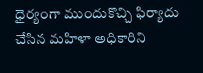ధైర్యంగా ముందుకొచ్చి ఫిర్యాదు చేసిన మహిళా అధికారిని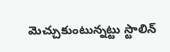మెచ్చుకుంటున్నట్టు స్టాలిన్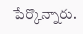పేర్కొన్నారు.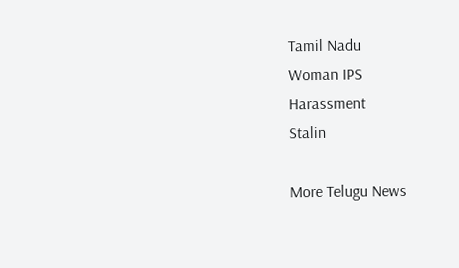Tamil Nadu
Woman IPS
Harassment
Stalin

More Telugu News